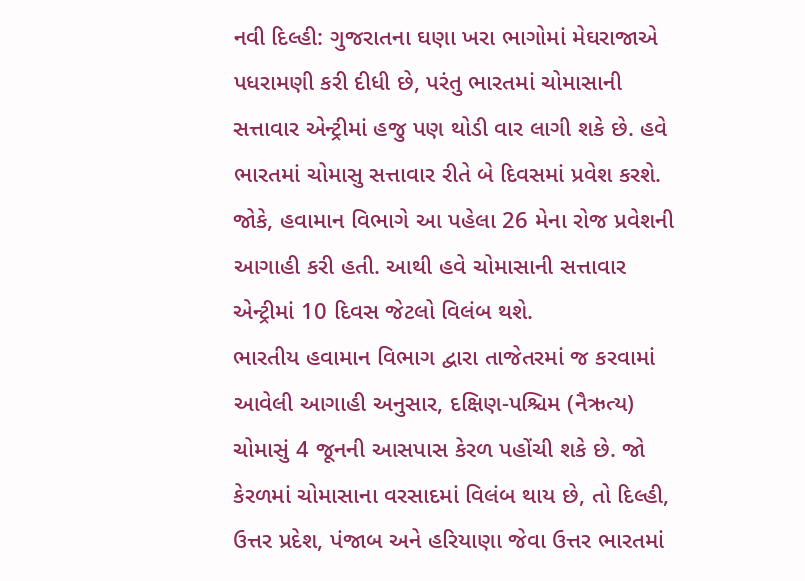નવી દિલ્હી: ગુજરાતના ઘણા ખરા ભાગોમાં મેઘરાજાએ પધરામણી કરી દીધી છે, પરંતુ ભારતમાં ચોમાસાની સત્તાવાર એન્ટ્રીમાં હજુ પણ થોડી વાર લાગી શકે છે. હવે ભારતમાં ચોમાસુ સત્તાવાર રીતે બે દિવસમાં પ્રવેશ કરશે. જોકે, હવામાન વિભાગે આ પહેલા 26 મેના રોજ પ્રવેશની આગાહી કરી હતી. આથી હવે ચોમાસાની સત્તાવાર એન્ટ્રીમાં 10 દિવસ જેટલો વિલંબ થશે.
ભારતીય હવામાન વિભાગ દ્વારા તાજેતરમાં જ કરવામાં આવેલી આગાહી અનુસાર, દક્ષિણ-પશ્ચિમ (નૈઋત્ય) ચોમાસું 4 જૂનની આસપાસ કેરળ પહોંચી શકે છે. જો કેરળમાં ચોમાસાના વરસાદમાં વિલંબ થાય છે, તો દિલ્હી, ઉત્તર પ્રદેશ, પંજાબ અને હરિયાણા જેવા ઉત્તર ભારતમાં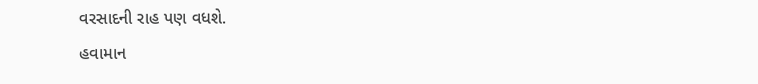વરસાદની રાહ પણ વધશે.
હવામાન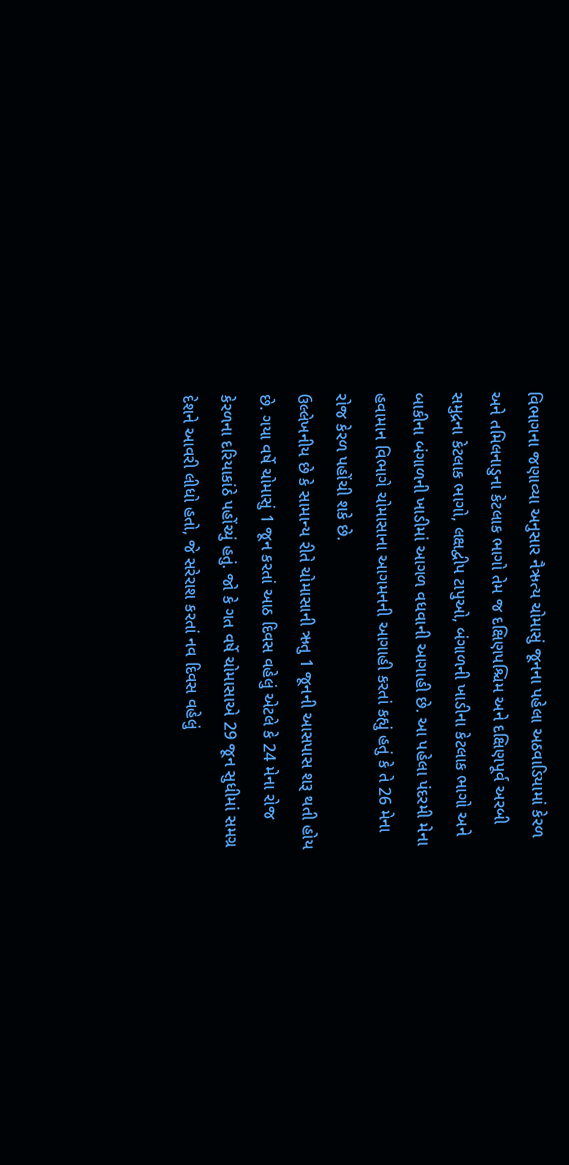વિભાગના જણાવ્યા અનુસાર નૈઋત્ય ચોમાસું જૂનના પહેલા અઠવાડિયામાં કેરળ અને તમિલનાડુના કેટલાક ભાગો તેમ જ દક્ષિણપશ્ચિમ અને દક્ષિણપૂર્વ અરબી સમુદ્રના કેટલાક ભાગો, લક્ષદ્વીપ ટાપુઓ, બંગાળની ખાડીના કેટલાક ભાગો અને બાકીના બંગાળની ખાડીમાં આગળ વધવાની આગાહી છે. આ પહેલા પંદરમી મેના હવામાન વિભાગે ચોમાસાના આગમનની આગાહી કરતાં કહ્યું હતું કે તે 26 મેના રોજ કેરળ પહોંચી શકે છે.
ઉલ્લેખનીય છે કે સામાન્ય રીતે ચોમાસાની ઋતુ 1 જૂનની આસપાસ શરૂ થતી હોય છે. ગયા વર્ષે ચોમાસું 1 જૂન કરતાં આઠ દિવસ વહેલું એટલે કે 24 મેના રોજ કેરળના દરિયાકાંઠે પહોંચ્યું હતું. જો કે ગત વર્ષે ચોમાસાએ 29 જૂન સુધીમાં સમગ્ર દેશને આવરી લીધો હતો, જે સરેરાશ કરતાં નવ દિવસ વહેલું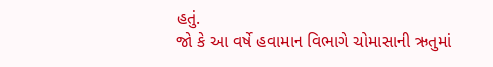હતું.
જો કે આ વર્ષે હવામાન વિભાગે ચોમાસાની ઋતુમાં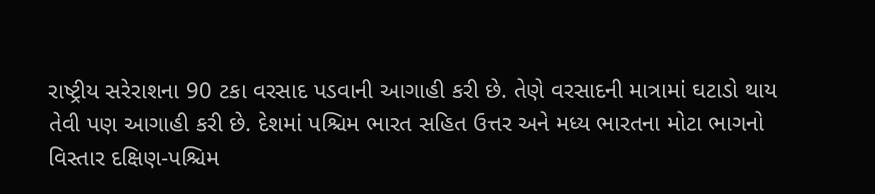રાષ્ટ્રીય સરેરાશના 90 ટકા વરસાદ પડવાની આગાહી કરી છે. તેણે વરસાદની માત્રામાં ઘટાડો થાય તેવી પણ આગાહી કરી છે. દેશમાં પશ્ચિમ ભારત સહિત ઉત્તર અને મધ્ય ભારતના મોટા ભાગનો વિસ્તાર દક્ષિણ-પશ્ચિમ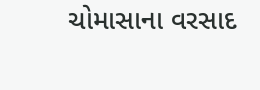ચોમાસાના વરસાદ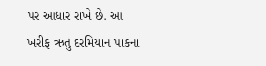પર આધાર રાખે છે. આ ખરીફ ઋતુ દરમિયાન પાકના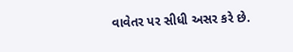વાવેતર પર સીધી અસર કરે છે.